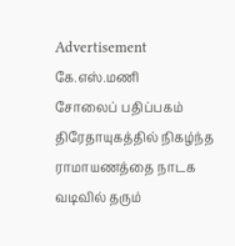Advertisement
கே.எஸ்.மணி
சோலைப் பதிப்பகம்
திரேதாயுகத்தில் நிகழ்ந்த ராமாயணத்தை நாடக வடிவில் தரும்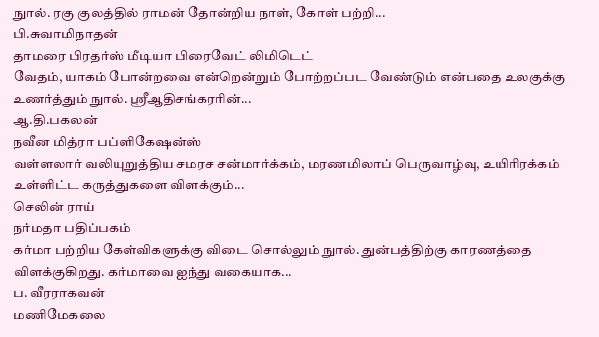நுால். ரகு குலத்தில் ராமன் தோன்றிய நாள், கோள் பற்றி...
பி.சுவாமிநாதன்
தாமரை பிரதர்ஸ் மீடியா பிரைவேட் லிமிடெட்
வேதம், யாகம் போன்றவை என்றென்றும் போற்றப்பட வேண்டும் என்பதை உலகுக்கு உணர்த்தும் நுால். ஸ்ரீஆதிசங்கரரின்...
ஆ.தி.பகலன்
நவீன மித்ரா பப்ளிகேஷன்ஸ்
வள்ளலார் வலியுறுத்திய சமரச சன்மார்க்கம், மரணமிலாப் பெருவாழ்வு, உயிரிரக்கம் உள்ளிட்ட கருத்துகளை விளக்கும்...
செலின் ராய்
நர்மதா பதிப்பகம்
கர்மா பற்றிய கேள்விகளுக்கு விடை சொல்லும் நுால். துன்பத்திற்கு காரணத்தை விளக்குகிறது. கர்மாவை ஐந்து வகையாக...
ப. வீரராகவன்
மணிமேகலை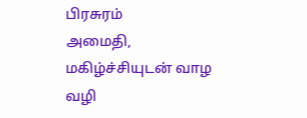பிரசுரம்
அமைதி, மகிழ்ச்சியுடன் வாழ வழி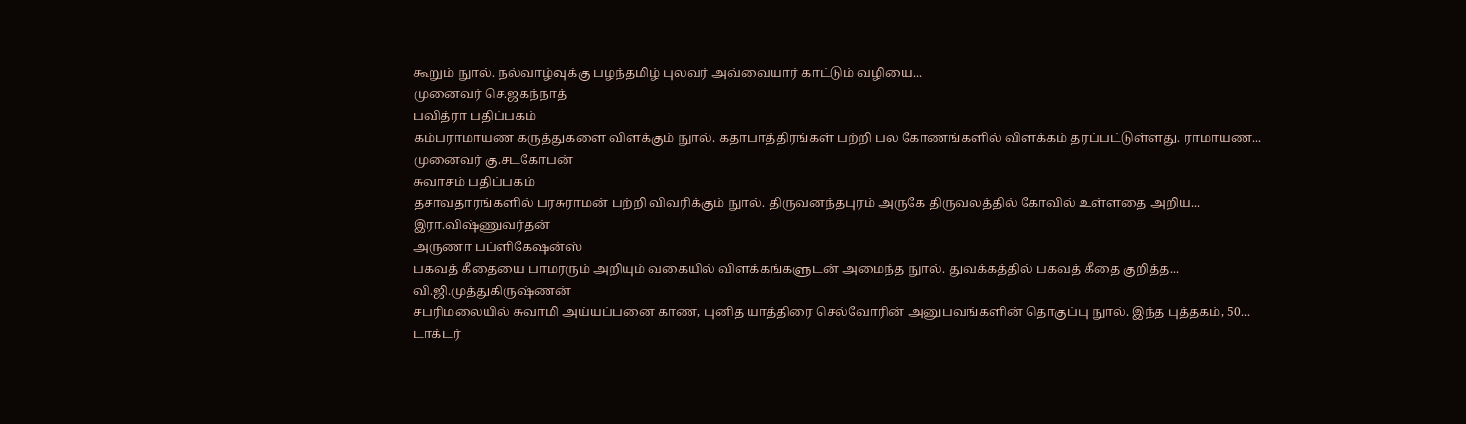கூறும் நுால். நல்வாழ்வுக்கு பழந்தமிழ் புலவர் அவ்வையார் காட்டும் வழியை...
முனைவர் செ.ஜகந்நாத்
பவித்ரா பதிப்பகம்
கம்பராமாயண கருத்துகளை விளக்கும் நுால். கதாபாத்திரங்கள் பற்றி பல கோணங்களில் விளக்கம் தரப்பட்டுள்ளது. ராமாயண...
முனைவர் கு.சடகோபன்
சுவாசம் பதிப்பகம்
தசாவதாரங்களில் பரசுராமன் பற்றி விவரிக்கும் நுால். திருவனந்தபுரம் அருகே திருவலத்தில் கோவில் உள்ளதை அறிய...
இரா.விஷ்ணுவர்தன்
அருணா பப்ளிகேஷன்ஸ்
பகவத் கீதையை பாமரரும் அறியும் வகையில் விளக்கங்களுடன் அமைந்த நுால். துவக்கத்தில் பகவத் கீதை குறித்த...
வி.ஜி.முத்துகிருஷ்ணன்
சபரிமலையில் சுவாமி அய்யப்பனை காண, புனித யாத்திரை செல்வோரின் அனுபவங்களின் தொகுப்பு நுால். இந்த புத்தகம், 50...
டாக்டர்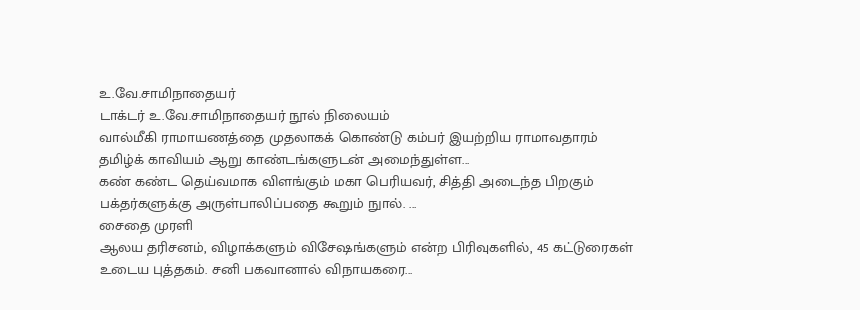உ.வே.சாமிநாதையர்
டாக்டர் உ.வே.சாமிநாதையர் நூல் நிலையம்
வால்மீகி ராமாயணத்தை முதலாகக் கொண்டு கம்பர் இயற்றிய ராமாவதாரம் தமிழ்க் காவியம் ஆறு காண்டங்களுடன் அமைந்துள்ள...
கண் கண்ட தெய்வமாக விளங்கும் மகா பெரியவர், சித்தி அடைந்த பிறகும் பக்தர்களுக்கு அருள்பாலிப்பதை கூறும் நுால். ...
சைதை முரளி
ஆலய தரிசனம், விழாக்களும் விசேஷங்களும் என்ற பிரிவுகளில், 45 கட்டுரைகள் உடைய புத்தகம். சனி பகவானால் விநாயகரை...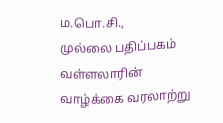ம.பொ.சி.,
முல்லை பதிப்பகம்
வள்ளலாரின் வாழ்க்கை வரலாற்று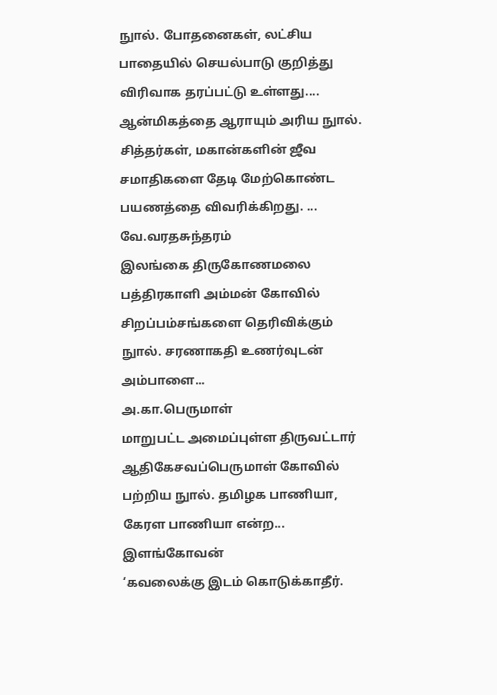நுால். போதனைகள், லட்சிய பாதையில் செயல்பாடு குறித்து விரிவாக தரப்பட்டு உள்ளது....
ஆன்மிகத்தை ஆராயும் அரிய நுால். சித்தர்கள், மகான்களின் ஜீவ சமாதிகளை தேடி மேற்கொண்ட பயணத்தை விவரிக்கிறது. ...
வே.வரதசுந்தரம்
இலங்கை திருகோணமலை பத்திரகாளி அம்மன் கோவில் சிறப்பம்சங்களை தெரிவிக்கும் நுால். சரணாகதி உணர்வுடன் அம்பாளை...
அ.கா.பெருமாள்
மாறுபட்ட அமைப்புள்ள திருவட்டார் ஆதிகேசவப்பெருமாள் கோவில் பற்றிய நுால். தமிழக பாணியா, கேரள பாணியா என்ற...
இளங்கோவன்
‘கவலைக்கு இடம் கொடுக்காதீர்.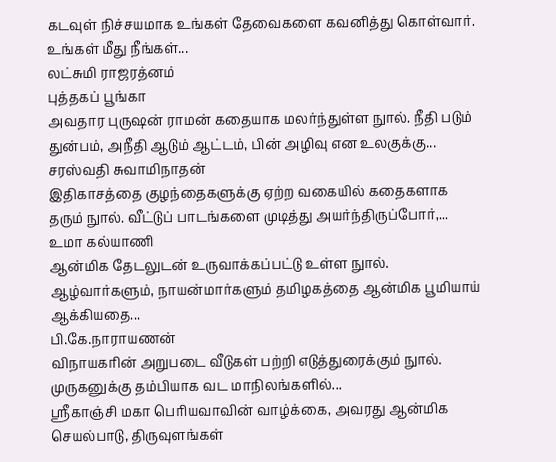கடவுள் நிச்சயமாக உங்கள் தேவைகளை கவனித்து கொள்வார். உங்கள் மீது நீங்கள்...
லட்சுமி ராஜரத்னம்
புத்தகப் பூங்கா
அவதார புருஷன் ராமன் கதையாக மலர்ந்துள்ள நுால். நீதி படும் துன்பம், அநீதி ஆடும் ஆட்டம், பின் அழிவு என உலகுக்கு...
சரஸ்வதி சுவாமிநாதன்
இதிகாசத்தை குழந்தைகளுக்கு ஏற்ற வகையில் கதைகளாக தரும் நுால். வீட்டுப் பாடங்களை முடித்து அயர்ந்திருப்போர்,...
உமா கல்யாணி
ஆன்மிக தேடலுடன் உருவாக்கப்பட்டு உள்ள நுால். ஆழ்வார்களும், நாயன்மார்களும் தமிழகத்தை ஆன்மிக பூமியாய் ஆக்கியதை...
பி.கே.நாராயணன்
விநாயகரின் அறுபடை வீடுகள் பற்றி எடுத்துரைக்கும் நுால். முருகனுக்கு தம்பியாக வட மாநிலங்களில்...
ஸ்ரீகாஞ்சி மகா பெரியவாவின் வாழ்க்கை, அவரது ஆன்மிக செயல்பாடு, திருவுளங்கள்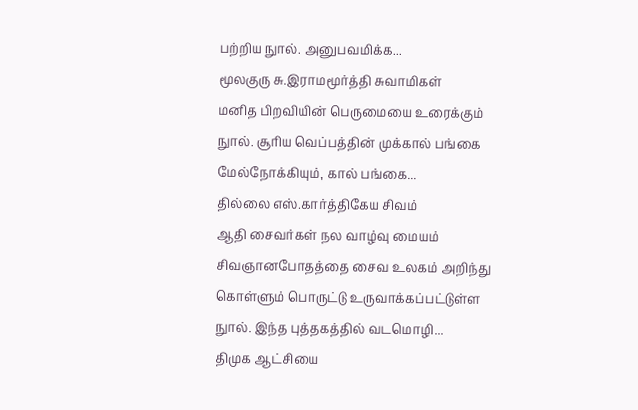பற்றிய நுால். அனுபவமிக்க...
மூலகுரு சு.இராமமூர்த்தி சுவாமிகள்
மனித பிறவியின் பெருமையை உரைக்கும் நுால். சூரிய வெப்பத்தின் முக்கால் பங்கை மேல்நோக்கியும், கால் பங்கை...
தில்லை எஸ்.கார்த்திகேய சிவம்
ஆதி சைவர்கள் நல வாழ்வு மையம்
சிவஞானபோதத்தை சைவ உலகம் அறிந்து கொள்ளும் பொருட்டு உருவாக்கப்பட்டுள்ள நுால். இந்த புத்தகத்தில் வடமொழி...
திமுக ஆட்சியை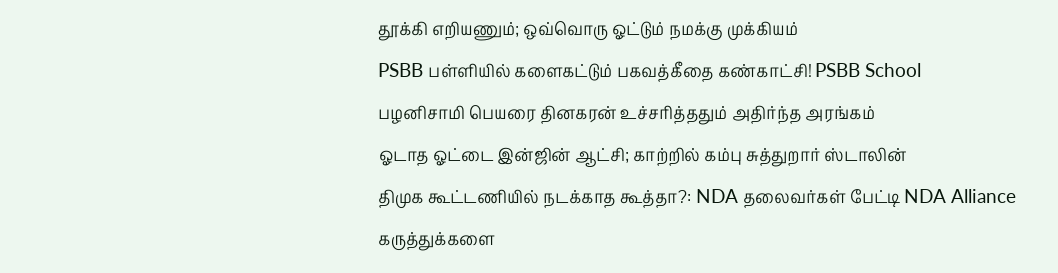தூக்கி எறியணும்; ஒவ்வொரு ஓட்டும் நமக்கு முக்கியம்
PSBB பள்ளியில் களைகட்டும் பகவத்கீதை கண்காட்சி! PSBB School
பழனிசாமி பெயரை தினகரன் உச்சரித்ததும் அதிர்ந்த அரங்கம்
ஓடாத ஓட்டை இன்ஜின் ஆட்சி; காற்றில் கம்பு சுத்துறார் ஸ்டாலின்
திமுக கூட்டணியில் நடக்காத கூத்தா?: NDA தலைவர்கள் பேட்டி NDA Alliance
கருத்துக்களை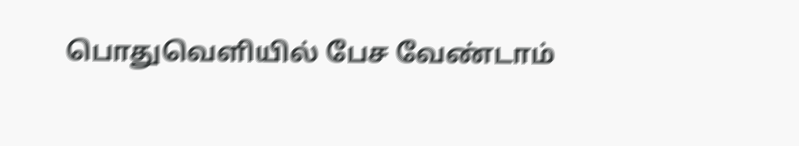பொதுவெளியில் பேச வேண்டாம்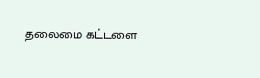தலைமை கட்டளை